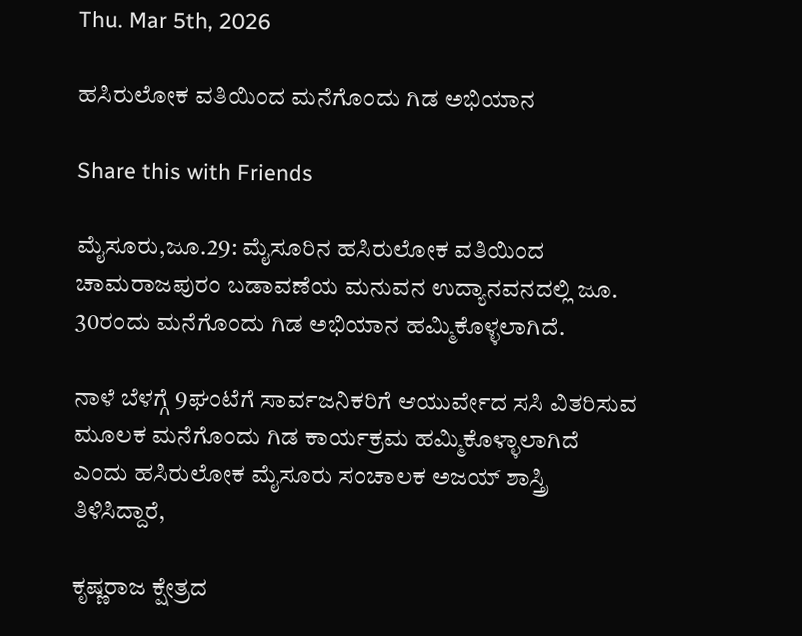Thu. Mar 5th, 2026

ಹಸಿರುಲೋಕ ವತಿಯಿಂದ ಮನೆಗೊಂದು ಗಿಡ ಅಭಿಯಾನ

Share this with Friends

ಮೈಸೂರು,ಜೂ.29: ಮೈಸೂರಿನ ಹಸಿರುಲೋಕ ವತಿಯಿಂದ ಚಾಮರಾಜಪುರಂ ಬಡಾವಣೆಯ ಮನುವನ ಉದ್ಯಾನವನದಲ್ಲಿ ಜೂ. 30ರಂದು ಮನೆಗೊಂದು ಗಿಡ ಅಭಿಯಾನ ಹಮ್ಮಿಕೊಳ್ಳಲಾಗಿದೆ.

ನಾಳೆ ಬೆಳಗ್ಗೆ 9ಘಂಟೆಗೆ ಸಾರ್ವಜನಿಕರಿಗೆ ಆಯುರ್ವೇದ ಸಸಿ ವಿತರಿಸುವ ಮೂಲಕ ಮನೆಗೊಂದು ಗಿಡ ಕಾರ್ಯಕ್ರಮ ಹಮ್ಮಿಕೊಳ್ಳಾಲಾಗಿದೆ ಎಂದು ಹಸಿರುಲೋಕ ಮೈಸೂರು ಸಂಚಾಲಕ ಅಜಯ್ ಶಾಸ್ತ್ರಿ ತಿಳಿಸಿದ್ದಾರೆ,

ಕೃಷ್ಣರಾಜ ಕ್ಷೇತ್ರದ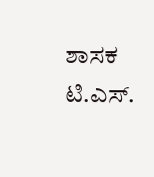ಶಾಸಕ ಟಿ.ಎಸ್.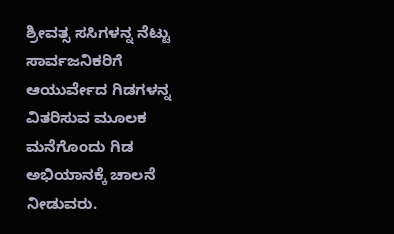ಶ್ರೀವತ್ಸ ಸಸಿಗಳನ್ನ ನೆಟ್ಟು ಸಾರ್ವಜನಿಕರಿಗೆ ಆಯುರ್ವೇದ ಗಿಡಗಳನ್ನ ವಿತರಿಸುವ ಮೂಲಕ ಮನೆಗೊಂದು ಗಿಡ ಅಭಿಯಾನಕ್ಕೆ ಚಾಲನೆ ನೀಡುವರು.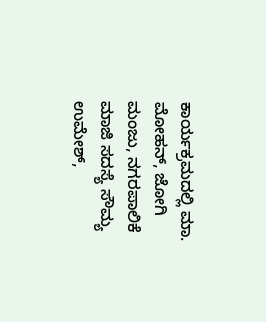ಕಾರ್ಯಕ್ರಮದಲ್ಲಿ ಮಾ. ಮೋಹನ್, ಜೋಗಿ ಮಂಜು, ನಗರಪಾಲಿಕೆ ಮಾಜಿ ಸದಸ್ಯೆ ಸೌಮ್ಯ ಉಮೇಶ್,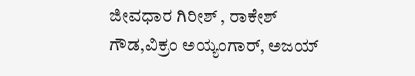ಜೀವಧಾರ ಗಿರೀಶ್ , ರಾಕೇಶ್ ಗೌಡ,ವಿಕ್ರಂ ಅಯ್ಯಂಗಾರ್, ಅಜಯ್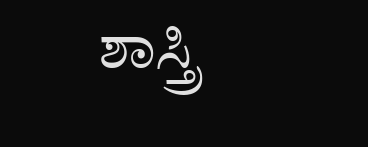ಶಾಸ್ತ್ರಿ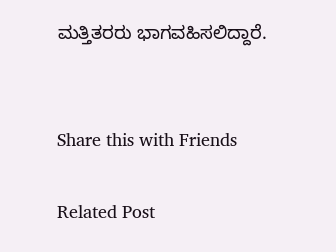ಮತ್ತಿತರರು ಭಾಗವಹಿಸಲಿದ್ದಾರೆ.


Share this with Friends

Related Post